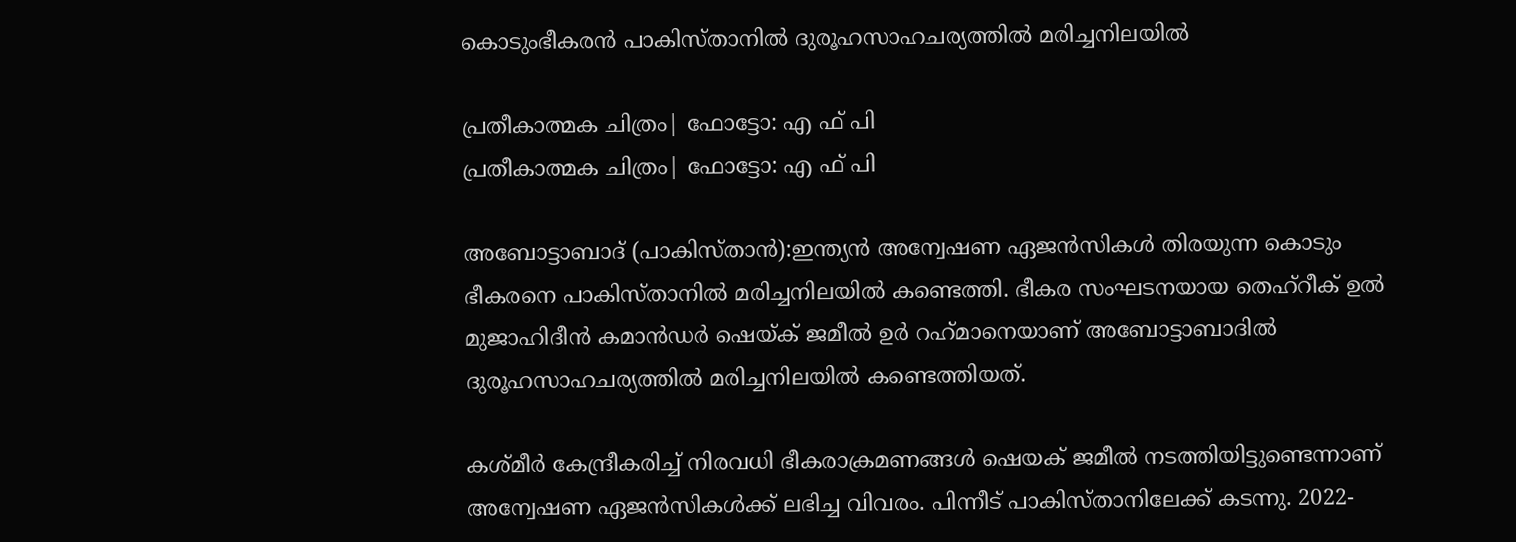കൊടുംഭീകരന്‍ പാകിസ്താനില്‍ ദുരൂഹസാഹചര്യത്തില്‍ മരിച്ചനിലയില്‍

പ്രതീകാത്മക ചിത്രം| ഫോട്ടോ: എ ഫ് പി
പ്രതീകാത്മക ചിത്രം| ഫോട്ടോ: എ ഫ് പി

അബോട്ടാബാദ് (പാകിസ്താന്‍):ഇന്ത്യന്‍ അന്വേഷണ ഏജന്‍സികള്‍ തിരയുന്ന കൊടും ഭീകരനെ പാകിസ്താനില്‍ മരിച്ചനിലയില്‍ കണ്ടെത്തി. ഭീകര സംഘടനയായ തെഹ്‌റീക് ഉല്‍ മുജാഹിദീന്‍ കമാന്‍ഡര്‍ ഷെയ്ക് ജമീല്‍ ഉര്‍ റഹ്‌മാനെയാണ് അബോട്ടാബാദില്‍ ദുരൂഹസാഹചര്യത്തില്‍ മരിച്ചനിലയില്‍ കണ്ടെത്തിയത്.

കശ്മീര്‍ കേന്ദ്രീകരിച്ച് നിരവധി ഭീകരാക്രമണങ്ങള്‍ ഷെയക് ജമീല്‍ നടത്തിയിട്ടുണ്ടെന്നാണ് അന്വേഷണ ഏജന്‍സികള്‍ക്ക് ലഭിച്ച വിവരം. പിന്നീട് പാകിസ്താനിലേക്ക് കടന്നു. 2022-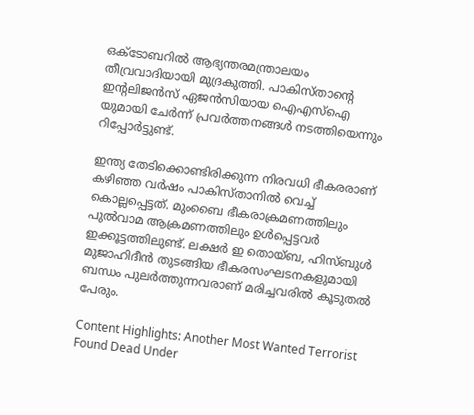ഒക്ടോബറില്‍ ആഭ്യന്തരമന്ത്രാലയം തീവ്രവാദിയായി മുദ്രകുത്തി. പാകിസ്താന്റെ ഇന്റലിജന്‍സ് ഏജന്‍സിയായ ഐഎസ്‌ഐ യുമായി ചേര്‍ന്ന് പ്രവര്‍ത്തനങ്ങള്‍ നടത്തിയെന്നും റിപ്പോര്‍ട്ടുണ്ട്.

ഇന്ത്യ തേടിക്കൊണ്ടിരിക്കുന്ന നിരവധി ഭീകരരാണ് കഴിഞ്ഞ വര്‍ഷം പാകിസ്താനില്‍ വെച്ച് കൊല്ലപ്പെട്ടത്. മുംബൈ ഭീകരാക്രമണത്തിലും പുല്‍വാമ ആക്രമണത്തിലും ഉള്‍പ്പെട്ടവര്‍ ഇക്കൂട്ടത്തിലുണ്ട്. ലക്ഷര്‍ ഇ തൊയ്ബ, ഹിസ്ബുള്‍ മുജാഹിദീന്‍ തുടങ്ങിയ ഭീകരസംഘടനകളുമായി ബന്ധം പുലര്‍ത്തുന്നവരാണ് മരിച്ചവരില്‍ കൂടുതല്‍ പേരും.

Content Highlights: Another Most Wanted Terrorist Found Dead Under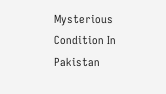Mysterious Condition In Pakistan